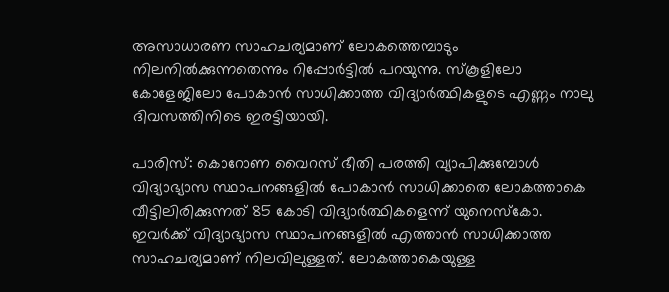അസാധാരണ സാഹചര്യമാണ് ലോകത്തെമ്പാടും നിലനിൽക്കുന്നതെന്നും റിപ്പോർട്ടിൽ പറയുന്നു. സ്കൂളിലോ കോളേജിലോ പോകാൻ സാധിക്കാത്ത വിദ്യാർത്ഥികളുടെ എണ്ണം നാലു ദിവസത്തിനിടെ ഇരട്ടിയായി.

പാരിസ്: കൊറോണ വൈറസ് ഭീതി പരത്തി വ്യാപിക്കുമ്പോൾ വിദ്യാഭ്യാസ സ്ഥാപനങ്ങളിൽ പോകാൻ സാധിക്കാതെ ലോകത്താകെ വീട്ടിലിരിക്കുന്നത് 85 കോടി വിദ്യാർത്ഥികളെന്ന് യുനെസ്കോ. ഇവർക്ക് വിദ്യാഭ്യാസ സ്ഥാപനങ്ങളിൽ എത്താൻ സാധിക്കാത്ത സാഹചര്യമാണ് നിലവിലുള്ളത്. ലോകത്താകെയുള്ള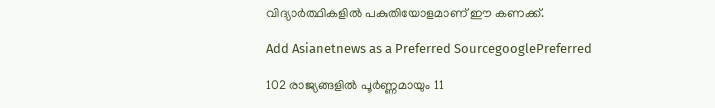വിദ്യാർത്ഥികളിൽ പകുതിയോളമാണ് ഈ കണക്ക്.

Add Asianetnews as a Preferred SourcegooglePreferred

102 രാജ്യങ്ങളിൽ പൂർണ്ണമായും 11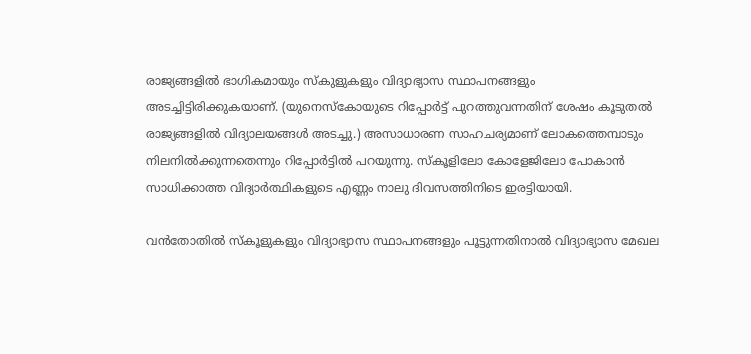രാജ്യങ്ങളിൽ ഭാഗികമായും സ്കുളുകളും വിദ്യാഭ്യാസ സ്ഥാപനങ്ങളും അടച്ചിട്ടിരിക്കുകയാണ്. (യുനെസ്കോയുടെ റിപ്പോർട്ട് പുറത്തുവന്നതിന് ശേഷം കൂടുതൽ രാജ്യങ്ങളിൽ വിദ്യാലയങ്ങൾ അടച്ചു.) അസാധാരണ സാഹചര്യമാണ് ലോകത്തെമ്പാടും നിലനിൽക്കുന്നതെന്നും റിപ്പോർട്ടിൽ പറയുന്നു. സ്കൂളിലോ കോളേജിലോ പോകാൻ സാധിക്കാത്ത വിദ്യാർത്ഥികളുടെ എണ്ണം നാലു ദിവസത്തിനിടെ ഇരട്ടിയായി.

വൻതോതിൽ സ്കൂളുകളും വിദ്യാഭ്യാസ സ്ഥാപനങ്ങളും പൂട്ടുന്നതിനാൽ വിദ്യാഭ്യാസ മേഖല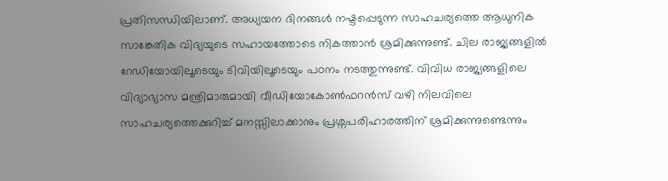പ്രതിസന്ധിയിലാണ്. അധ്യയന ദിനങ്ങൾ നഷ്ടപ്പെടുന്ന സാഹചര്യത്തെ ആധുനിക സാങ്കേതിക വിദ്യയുടെ സഹായത്തോടെ നികത്താൻ ശ്രമിക്കുന്നുണ്ട്. ചില രാജ്യങ്ങളിൽ റേഡിയോയിലൂടെയും ടിവിയിലൂടെയും പഠനം നടത്തുന്നുണ്ട്. വിവിധ രാജ്യങ്ങളിലെ വിദ്യാഭ്യാസ മന്ത്രിമാരുമായി വീഡിയോകോൺഫറൻസ് വഴി നിലവിലെ സാഹചര്യത്തെക്കുറിച്ച് മനസ്സിലാക്കാനും പ്രശ്നപരിഹാരത്തിന് ശ്രമിക്കുന്നുണ്ടെന്നും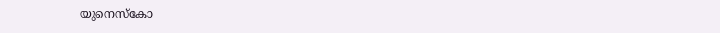യുനെസ്കോ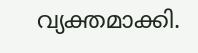വ്യക്തമാക്കി.